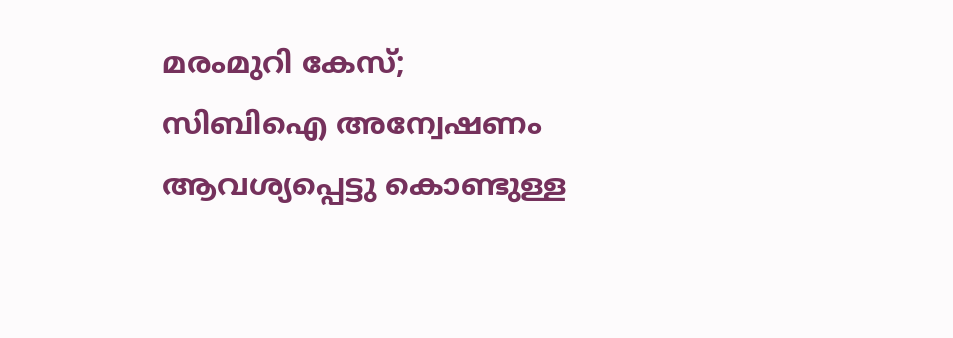മരംമുറി കേസ്; സിബിഐ അന്വേഷണം ആവശ്യപ്പെട്ടു കൊണ്ടുള്ള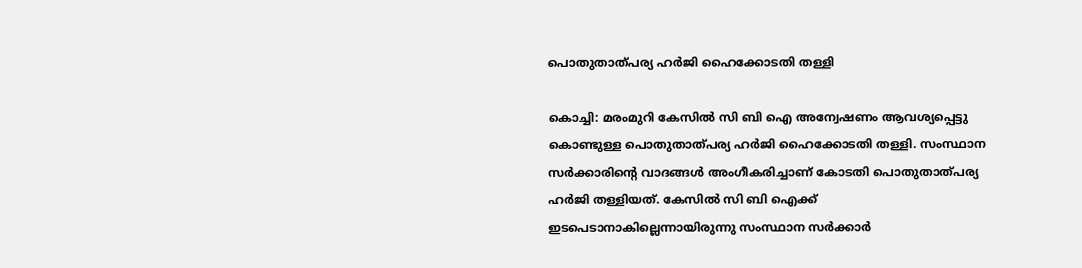പൊതുതാത്പര്യ ഹർജി ഹൈക്കോടതി തള്ളി

കൊച്ചി: മരംമുറി കേസിൽ സി ബി ഐ അന്വേഷണം ആവശ്യപ്പെട്ടു കൊണ്ടുള്ള പൊതുതാത്പര്യ ഹർജി ഹൈക്കോടതി തള്ളി. സംസ്ഥാന സർക്കാരിന്റെ വാദങ്ങൾ അംഗീകരിച്ചാണ് കോടതി പൊതുതാത്പര്യ ഹർജി തള്ളിയത്. കേസിൽ സി ബി ഐക്ക് ഇടപെടാനാകില്ലെന്നായിരുന്നു സംസ്ഥാന സർക്കാർ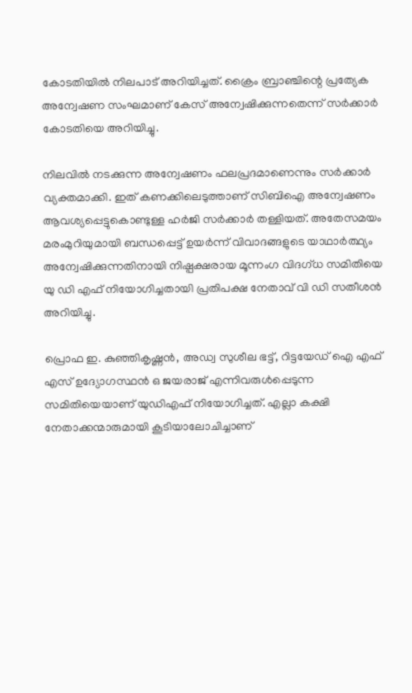കോടതിയിൽ നിലപാട് അറിയിച്ചത്. ക്രൈം ബ്രാഞ്ചിന്റെ പ്രത്യേക അന്വേഷണ സംഘമാണ് കേസ് അന്വേഷിക്കുന്നതെന്ന് സർക്കാർ കോടതിയെ അറിയിച്ചു.

നിലവിൽ നടക്കുന്ന അന്വേഷണം ഫലപ്രദമാണെന്നും സർക്കാർ വ്യക്തമാക്കി. ഇത് കണക്കിലെടുത്താണ് സിബിഐ അന്വേഷണം ആവശ്യപ്പെട്ടുകൊണ്ടുള്ള ഹർജി സർക്കാർ തള്ളിയത്. അതേസമയം മരംമുറിയുമായി ബന്ധപ്പെട്ട് ഉയർന്ന് വിവാദങ്ങളുടെ യാഥാർത്ഥ്യം അന്വേഷിക്കുന്നതിനായി നിഷ്പക്ഷരായ മൂന്നംഗ വിദഗ്ധ സമിതിയെ യു ഡി എഫ് നിയോഗിച്ചതായി പ്രതിപക്ഷ നേതാവ് വി ഡി സതീശൻ അറിയിച്ചു.

പ്രൊഫ ഇ. കുഞ്ഞികൃഷ്ണൻ, അഡ്വ സുശീല ഭട്ട്, റിട്ടയേഡ് ഐ എഫ് എസ് ഉദ്യോഗസ്ഥൻ ഒ ജയരാജ് എന്നിവരുൾപ്പെടുന്ന സമിതിയെയാണ് യുഡിഎഫ് നിയോഗിച്ചത്. എല്ലാ കക്ഷി നേതാക്കന്മാരുമായി കൂടിയാലോചിച്ചാണ്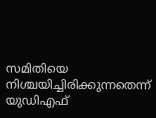സമിതിയെ നിശ്ചയിച്ചിരിക്കുന്നതെന്ന് യുഡിഎഫ്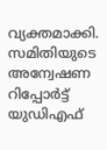വ്യക്തമാക്കി. സമിതിയുടെ അന്വേഷണ റിപ്പോർട്ട് യുഡിഎഫ്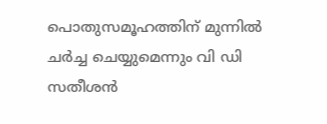പൊതുസമൂഹത്തിന് മുന്നിൽ ചർച്ച ചെയ്യുമെന്നും വി ഡി സതീശൻ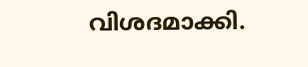വിശദമാക്കി.